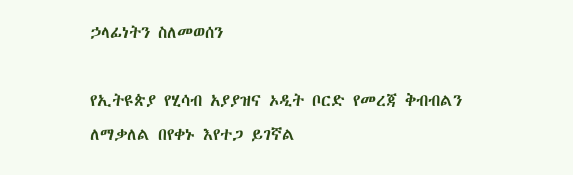ኃላፊነትን ስለመወሰን

የኢትዩጵያ የሂሳብ አያያዝና ኦዲት ቦርድ የመረጃ ቅብብልን ለማቃለል በየቀኑ እየተጋ ይገኛል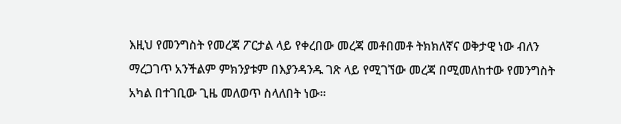እዚህ የመንግስት የመረጃ ፖርታል ላይ የቀረበው መረጃ መቶበመቶ ትክክለኛና ወቅታዊ ነው ብለን ማረጋገጥ አንችልም ምክንያቱም በእያንዳንዱ ገጽ ላይ የሚገኘው መረጃ በሚመለከተው የመንግስት አካል በተገቢው ጊዜ መለወጥ ስላለበት ነው፡፡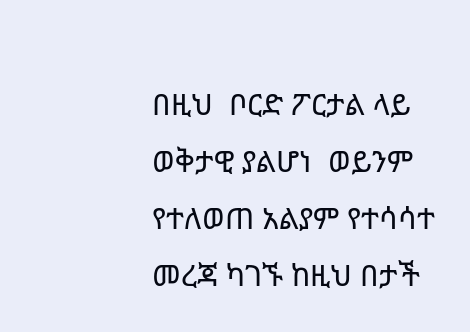በዚህ  ቦርድ ፖርታል ላይ ወቅታዊ ያልሆነ  ወይንም የተለወጠ አልያም የተሳሳተ መረጃ ካገኙ ከዚህ በታች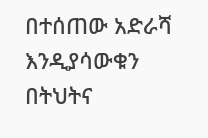በተሰጠው አድራሻ እንዲያሳውቁን በትህትና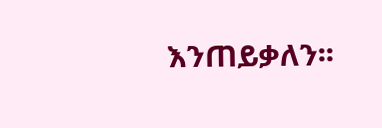እንጠይቃለን፡፡